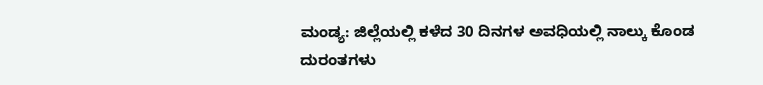ಮಂಡ್ಯ: ಜಿಲ್ಲೆಯಲ್ಲಿ ಕಳೆದ 30 ದಿನಗಳ ಅವಧಿಯಲ್ಲಿ ನಾಲ್ಕು ಕೊಂಡ ದುರಂತಗಳು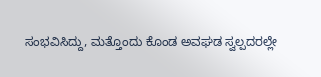ಸಂಭವಿಸಿದ್ದು, ಮತ್ತೊಂದು ಕೊಂಡ ಅವಘಡ ಸ್ವಲ್ಪದರಲ್ಲೇ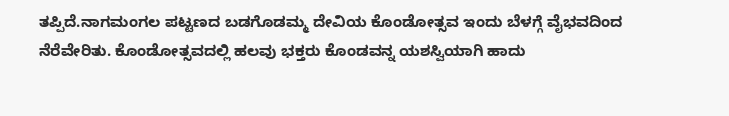ತಪ್ಪಿದೆ.ನಾಗಮಂಗಲ ಪಟ್ಟಣದ ಬಡಗೊಡಮ್ಮ ದೇವಿಯ ಕೊಂಡೋತ್ಸವ ಇಂದು ಬೆಳಗ್ಗೆ ವೈಭವದಿಂದ ನೆರೆವೇರಿತು. ಕೊಂಡೋತ್ಸವದಲ್ಲಿ ಹಲವು ಭಕ್ತರು ಕೊಂಡವನ್ನ ಯಶಸ್ವಿಯಾಗಿ ಹಾದು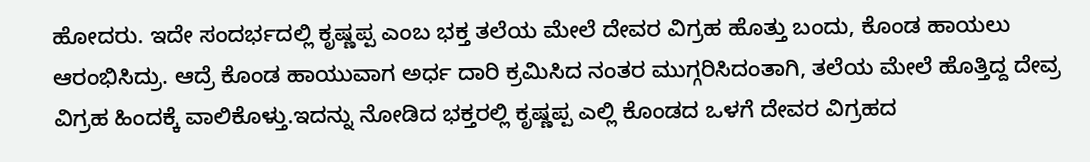ಹೋದರು. ಇದೇ ಸಂದರ್ಭದಲ್ಲಿ ಕೃಷ್ಣಪ್ಪ ಎಂಬ ಭಕ್ತ ತಲೆಯ ಮೇಲೆ ದೇವರ ವಿಗ್ರಹ ಹೊತ್ತು ಬಂದು, ಕೊಂಡ ಹಾಯಲು ಆರಂಭಿಸಿದ್ರು. ಆದ್ರೆ ಕೊಂಡ ಹಾಯುವಾಗ ಅರ್ಧ ದಾರಿ ಕ್ರಮಿಸಿದ ನಂತರ ಮುಗ್ಗರಿಸಿದಂತಾಗಿ, ತಲೆಯ ಮೇಲೆ ಹೊತ್ತಿದ್ದ ದೇವ್ರ ವಿಗ್ರಹ ಹಿಂದಕ್ಕೆ ವಾಲಿಕೊಳ್ತು.ಇದನ್ನು ನೋಡಿದ ಭಕ್ತರಲ್ಲಿ ಕೃಷ್ಣಪ್ಪ ಎಲ್ಲಿ ಕೊಂಡದ ಒಳಗೆ ದೇವರ ವಿಗ್ರಹದ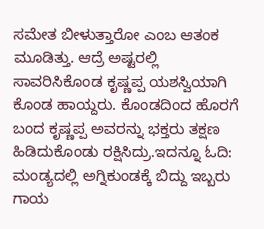ಸಮೇತ ಬೀಳುತ್ತಾರೋ ಎಂಬ ಆತಂಕ ಮೂಡಿತ್ತು. ಆದ್ರೆ ಅಷ್ಟರಲ್ಲಿ ಸಾವರಿಸಿಕೊಂಡ ಕೃಷ್ಣಪ್ಪ ಯಶಸ್ವಿಯಾಗಿ ಕೊಂಡ ಹಾಯ್ದರು. ಕೊಂಡದಿಂದ ಹೊರಗೆ ಬಂದ ಕೃಷ್ಣಪ್ಪ ಅವರನ್ನು ಭಕ್ತರು ತಕ್ಷಣ ಹಿಡಿದುಕೊಂಡು ರಕ್ಷಿಸಿದ್ರು.ಇದನ್ನೂ ಓದಿ: ಮಂಡ್ಯದಲ್ಲಿ ಅಗ್ನಿಕುಂಡಕ್ಕೆ ಬಿದ್ದು ಇಬ್ಬರು ಗಾಯ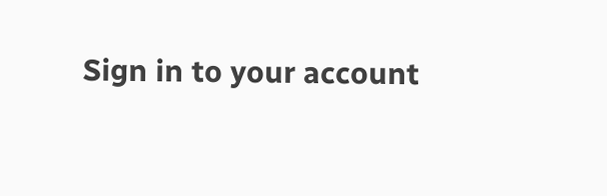Sign in to your account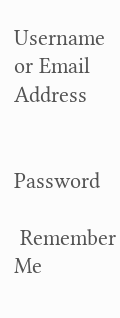Username or Email Address


Password

 Remember Me